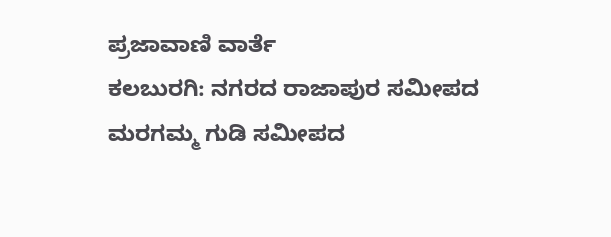ಪ್ರಜಾವಾಣಿ ವಾರ್ತೆ
ಕಲಬುರಗಿ: ನಗರದ ರಾಜಾಪುರ ಸಮೀಪದ ಮರಗಮ್ಮ ಗುಡಿ ಸಮೀಪದ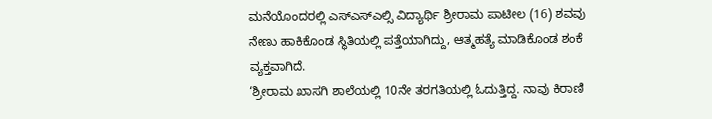ಮನೆಯೊಂದರಲ್ಲಿ ಎಸ್ಎಸ್ಎಲ್ಸಿ ವಿದ್ಯಾರ್ಥಿ ಶ್ರೀರಾಮ ಪಾಟೀಲ (16) ಶವವು ನೇಣು ಹಾಕಿಕೊಂಡ ಸ್ಥಿತಿಯಲ್ಲಿ ಪತ್ತೆಯಾಗಿದ್ದು, ಆತ್ಮಹತ್ಯೆ ಮಾಡಿಕೊಂಡ ಶಂಕೆ ವ್ಯಕ್ತವಾಗಿದೆ.
‘ಶ್ರೀರಾಮ ಖಾಸಗಿ ಶಾಲೆಯಲ್ಲಿ 10ನೇ ತರಗತಿಯಲ್ಲಿ ಓದುತ್ತಿದ್ದ. ನಾವು ಕಿರಾಣಿ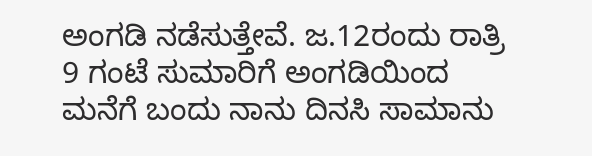ಅಂಗಡಿ ನಡೆಸುತ್ತೇವೆ. ಜ.12ರಂದು ರಾತ್ರಿ 9 ಗಂಟೆ ಸುಮಾರಿಗೆ ಅಂಗಡಿಯಿಂದ ಮನೆಗೆ ಬಂದು ನಾನು ದಿನಸಿ ಸಾಮಾನು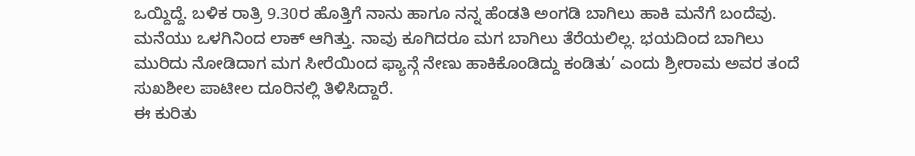ಒಯ್ದಿದ್ದೆ. ಬಳಿಕ ರಾತ್ರಿ 9.30ರ ಹೊತ್ತಿಗೆ ನಾನು ಹಾಗೂ ನನ್ನ ಹೆಂಡತಿ ಅಂಗಡಿ ಬಾಗಿಲು ಹಾಕಿ ಮನೆಗೆ ಬಂದೆವು. ಮನೆಯು ಒಳಗಿನಿಂದ ಲಾಕ್ ಆಗಿತ್ತು. ನಾವು ಕೂಗಿದರೂ ಮಗ ಬಾಗಿಲು ತೆರೆಯಲಿಲ್ಲ. ಭಯದಿಂದ ಬಾಗಿಲು ಮುರಿದು ನೋಡಿದಾಗ ಮಗ ಸೀರೆಯಿಂದ ಫ್ಯಾನ್ಗೆ ನೇಣು ಹಾಕಿಕೊಂಡಿದ್ದು ಕಂಡಿತು’ ಎಂದು ಶ್ರೀರಾಮ ಅವರ ತಂದೆ ಸುಖಶೀಲ ಪಾಟೀಲ ದೂರಿನಲ್ಲಿ ತಿಳಿಸಿದ್ದಾರೆ.
ಈ ಕುರಿತು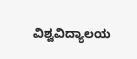ವಿಶ್ವವಿದ್ಯಾಲಯ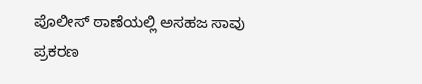ಪೊಲೀಸ್ ಠಾಣೆಯಲ್ಲಿ ಅಸಹಜ ಸಾವು ಪ್ರಕರಣ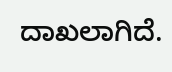ದಾಖಲಾಗಿದೆ.